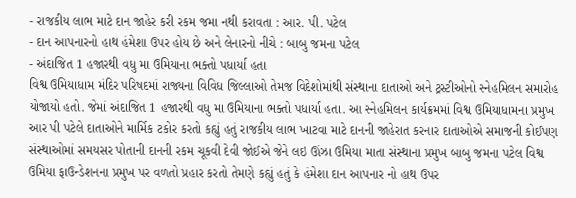- રાજકીય લાભ માટે દાન જાહેર કરી રકમ જમા નથી કરાવતા : આર. પી. પટેલ
- દાન આપનારનો હાથ હંમેશા ઉપર હોય છે અને લેનારનો નીચે : બાબુ જમના પટેલ
- અંદાજિત 1 હજારથી વધુ મા ઉમિયાના ભક્તો પધાર્યા હતા
વિશ્વ ઉમિયાધામ મંદિર પરિષદમાં રાજ્યના વિવિધ જિલ્લાઓ તેમજ વિદેશોમાંથી સંસ્થાના દાતાઓ અને ટ્રસ્ટીઓનો સ્નેહમિલન સમારોહ યોજાયો હતો. જેમાં અંદાજિત 1 હજારથી વધુ મા ઉમિયાના ભક્તો પધાર્યા હતા. આ સ્નેહમિલન કાર્યક્રમમાં વિશ્વ ઉમિયાધામના પ્રમુખ આર પી પટેલે દાતાઓને માર્મિક ટકોર કરતો કહ્યું હતું રાજકીય લાભ ખાટવા માટે દાનની જાહેરાત કરનાર દાતાઓએ સમાજની કોઈપણ સંસ્થાઓમાં સમયસર પોતાની દાનની રકમ ચૂકવી દેવી જોઈએ જેને લઇ ઊંઝા ઉમિયા માતા સંસ્થાના પ્રમુખ બાબુ જમના પટેલ વિશ્વ ઉમિયા ફાઉન્ડેશનના પ્રમુખ પર વળતો પ્રહાર કરતો તેમણે કહ્યું હતું કે હંમેશા દાન આપનાર નો હાથ ઉપર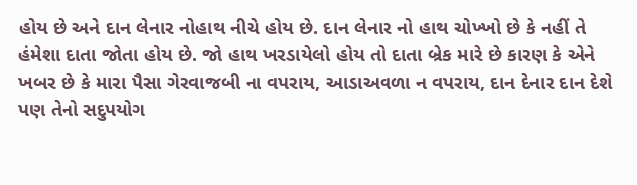હોય છે અને દાન લેનાર નોહાથ નીચે હોય છે. દાન લેનાર નો હાથ ચોખ્ખો છે કે નહીં તે હંમેશા દાતા જોતા હોય છે. જો હાથ ખરડાયેલો હોય તો દાતા બ્રેક મારે છે કારણ કે એને ખબર છે કે મારા પૈસા ગેરવાજબી ના વપરાય, આડાઅવળા ન વપરાય, દાન દેનાર દાન દેશે પણ તેનો સદુપયોગ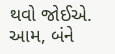થવો જોઈએ. આમ, બંને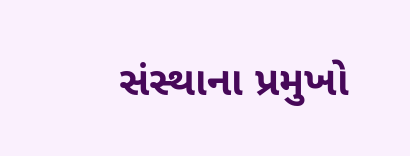સંસ્થાના પ્રમુખો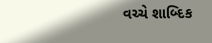વચ્ચે શાબ્દિક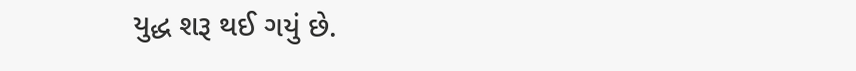યુદ્ધ શરૂ થઈ ગયું છે.